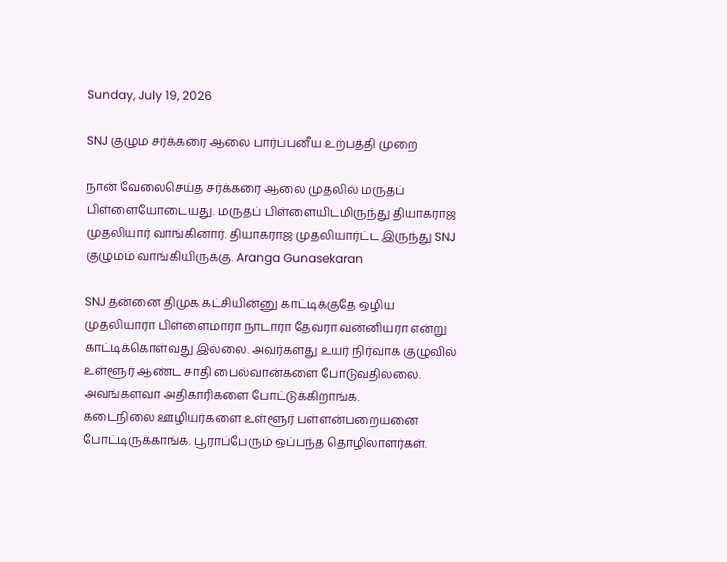Sunday, July 19, 2026

SNJ குழும சர்க்கரை ஆலை பார்ப்பனீய உற்பத்தி முறை

நான் வேலைசெய்த சர்க்கரை ஆலை முதலில் மருதப் பிள்ளையோடையது. மருதப் பிள்ளையிடமிருந்து தியாகராஜ முதலியார் வாங்கினார். தியாகராஜ முதலியார்ட்ட இருந்து SNJ குழுமம் வாங்கியிருக்கு. Aranga Gunasekaran

SNJ தன்னை திமுக கட்சியின்னு காட்டிக்குதே ஒழிய முதலியாரா பிள்ளைமாரா நாடாரா தேவரா வன்னியரா என்று காட்டிக்கொள்வது இல்லை. அவர்களது உயர் நிர்வாக குழுவில் உள்ளூர் ஆண்ட சாதி பைல்வான்களை போடுவதில்லை. அவங்களவா அதிகாரிகளை போட்டுக்கிறாங்க.
கடைநிலை ஊழியர்களை உள்ளூர் பள்ளன்பறையனை போட்டிருக்காங்க. பூராப்பேரும் ஒப்பந்த தொழிலாளர்கள்.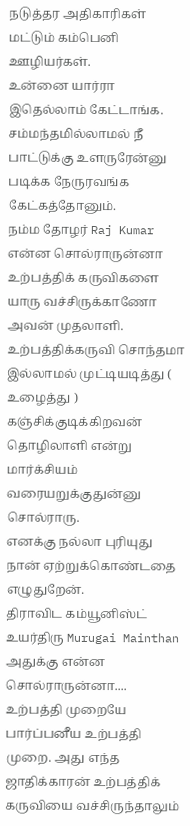நடுத்தர அதிகாரிகள் மட்டும் கம்பெனி ஊழியர்கள்.
உன்னை யார்ரா இதெல்லாம் கேட்டாங்க. சம்மந்தமில்லாமல் நீ பாட்டுக்கு உளருரேன்னு படிக்க நேருரவங்க கேட்கத்தோனும்.
நம்ம தோழர் Raj Kumar என்ன சொல்ராருன்னா உற்பத்திக் கருவிகளை யாரு வச்சிருக்காணோ அவன் முதலாளி. உற்பத்திக்கருவி சொந்தமா இல்லாமல் முட்டியடித்து ( உழைத்து ) கஞ்சிக்குடிக்கிறவன் தொழிலாளி என்று மார்க்சியம் வரையறுக்குதுன்னு சொல்ராரு.
எனக்கு நல்லா புரியுது நான் ஏற்றுக்கொண்டதை எழுதுறேன்.
திராவிட கம்யூனிஸ்ட் உயர்திரு Murugai Mainthan அதுக்கு என்ன சொல்ராருன்னா....
உற்பத்தி முறையே பார்ப்பனீய உற்பத்தி முறை. அது எந்த ஜாதிக்காரன் உற்பத்திக் கருவியை வச்சிருந்தாலும்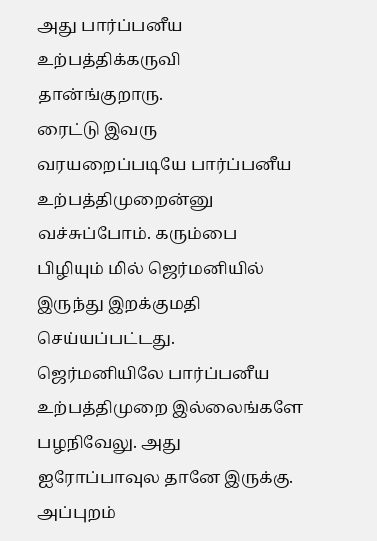அது பார்ப்பனீய உற்பத்திக்கருவி தான்ங்குறாரு.
ரைட்டு இவரு வரயறைப்படியே பார்ப்பனீய உற்பத்திமுறைன்னு வச்சுப்போம். கரும்பை பிழியும் மில் ஜெர்மனியில் இருந்து இறக்குமதி செய்யப்பட்டது. ஜெர்மனியிலே பார்ப்பனீய உற்பத்திமுறை இல்லைங்களே பழநிவேலு. அது ஐரோப்பாவுல தானே இருக்கு. அப்புறம்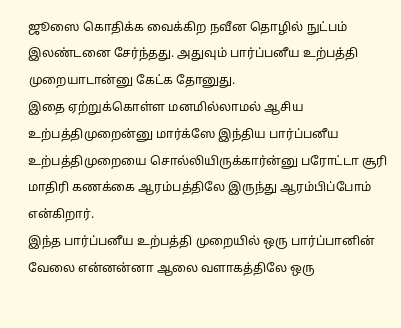ஜூஸை கொதிக்க வைக்கிற நவீன தொழில் நுட்பம் இலண்டனை சேர்ந்தது. அதுவும் பார்ப்பனீய உற்பத்தி முறையாடான்னு கேட்க தோனுது.
இதை ஏற்றுக்கொள்ள மனமில்லாமல் ஆசிய உற்பத்திமுறைன்னு மார்க்ஸே இந்திய பார்ப்பனீய உற்பத்திமுறையை சொல்லியிருக்கார்ன்னு பரோட்டா சூரி மாதிரி கணக்கை ஆரம்பத்திலே இருந்து ஆரம்பிப்போம் என்கிறார்.
இந்த பார்ப்பனீய உற்பத்தி முறையில் ஒரு பார்ப்பானின் வேலை என்னன்னா ஆலை வளாகத்திலே ஒரு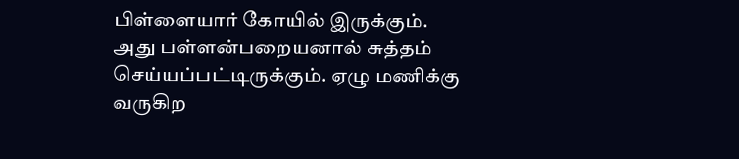பிள்ளையார் கோயில் இருக்கும். அது பள்ளன்பறையனால் சுத்தம் செய்யப்பட்டிருக்கும். ஏழு மணிக்கு வருகிற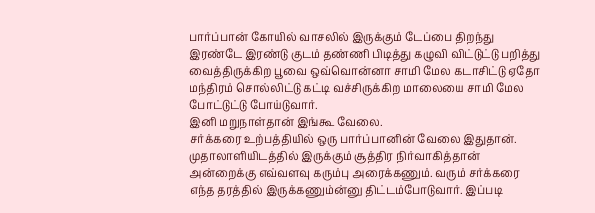பார்ப்பான் கோயில் வாசலில் இருக்கும் டேப்பை திறந்து இரண்டே இரண்டு குடம் தண்ணி பிடித்து கழுவி விட்டுட்டு பறித்து வைத்திருக்கிற பூவை ஒவ்வொன்னா சாமி மேல கடாசிட்டு ஏதோ மந்திரம் சொல்லிட்டு கட்டி வச்சிருக்கிற மாலையை சாமி மேல போட்டுட்டு போய்டுவார்.
இனி மறுநாள்தான் இங்கூ வேலை.
சர்க்கரை உற்பத்தியில் ஒரு பார்ப்பானின் வேலை இதுதான்.
முதாலாளியிடத்தில் இருக்கும் சூத்திர நிர்வாகித்தான் அன்றைக்கு எவ்வளவு கரும்பு அரைக்கணும். வரும் சர்க்கரை எந்த தரத்தில் இருக்கணும்ன்னு திட்டம்போடுவார். இப்படி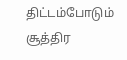திட்டம்போடும் சூத்திர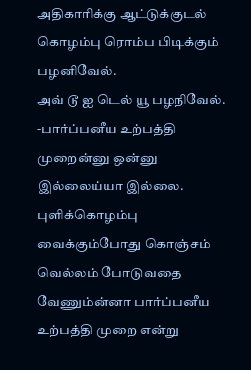அதிகாரிக்கு ஆட்டுக்குடல் கொழம்பு ரொம்ப பிடிக்கும் பழனிவேல்.
அவ் டூ ஐ டெல் யூ பழநிவேல். -பார்ப்பனீய உற்பத்தி முறைன்னு ஒன்னு இல்லைய்யா இல்லை.
புளிக்கொழம்பு வைக்கும்போது கொஞ்சம் வெல்லம் போடுவதை வேணும்ன்னா பார்ப்பனீய உற்பத்தி முறை என்று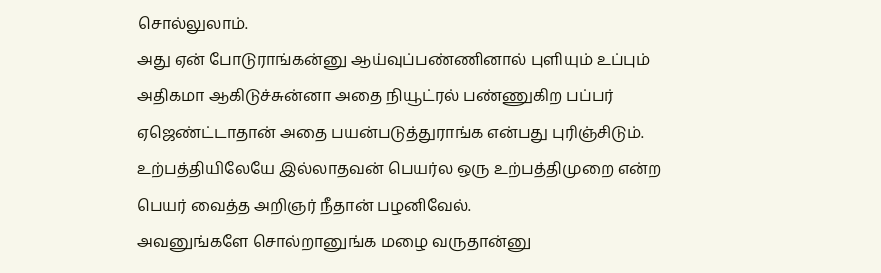சொல்லுலாம்.
அது ஏன் போடுராங்கன்னு ஆய்வுப்பண்ணினால் புளியும் உப்பும் அதிகமா ஆகிடுச்சுன்னா அதை நியூட்ரல் பண்ணுகிற பப்பர் ஏஜெண்ட்டாதான் அதை பயன்படுத்துராங்க என்பது புரிஞ்சிடும்.
உற்பத்தியிலேயே இல்லாதவன் பெயர்ல ஒரு உற்பத்திமுறை என்ற பெயர் வைத்த அறிஞர் நீதான் பழனிவேல்.
அவனுங்களே சொல்றானுங்க மழை வருதான்னு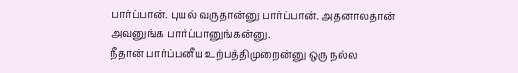பார்ப்பான். புயல் வருதான்னு பார்ப்பான். அதனாலதான் அவனுங்க பார்ப்பானுங்கன்னு.
நீதான் பார்ப்பனீய உற்பத்திமுறைன்னு ஒரு நல்ல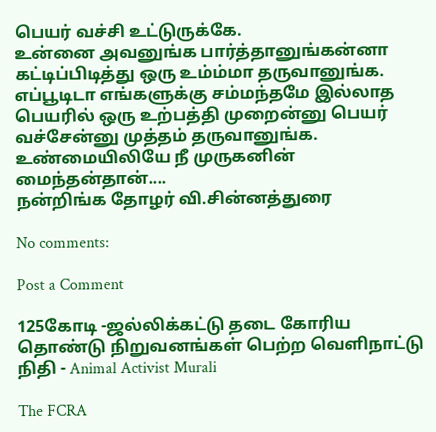பெயர் வச்சி உட்டுருக்கே.
உன்னை அவனுங்க பார்த்தானுங்கன்னா கட்டிப்பிடித்து ஒரு உம்ம்மா தருவானுங்க.
எப்பூடிடா எங்களுக்கு சம்மந்தமே இல்லாத பெயரில் ஒரு உற்பத்தி முறைன்னு பெயர் வச்சேன்னு முத்தம் தருவானுங்க.
உண்மையிலியே நீ முருகனின் மைந்தன்தான்....
நன்றிங்க தோழர் வி.சின்னத்துரை

No comments:

Post a Comment

125கோடி -ஜல்லிக்கட்டு தடை கோரிய தொண்டு நிறுவனங்கள் பெற்ற வெளிநாட்டு நிதி - Animal Activist Murali

The FCRA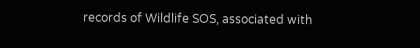records of Wildlife SOS, associated with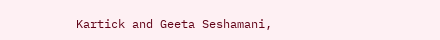Kartick and Geeta Seshamani,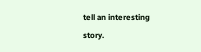tell an interesting story.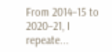From 2014–15 to 2020–21, I repeate...